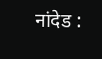नांदेड :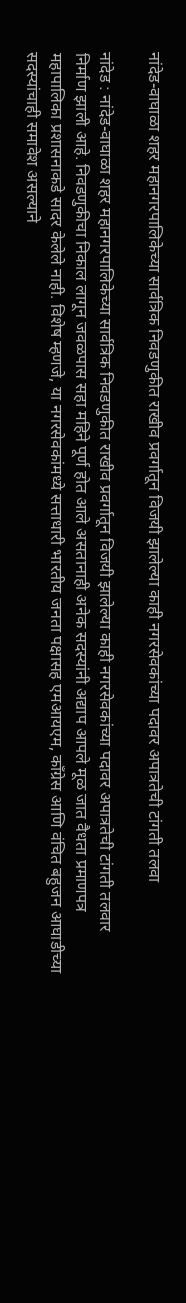नांदेड-वाघाळा शहर महानगरपालिकेच्या सार्वत्रिक निवडणुकीत राखीव प्रवर्गातून विजयी झालेल्या काही नगरसेवकांच्या पदावर अपात्रतेची टांगती तलवा

नांदेड : नांदेड-वाघाळा शहर महानगरपालिकेच्या सार्वत्रिक निवडणुकीत राखीव प्रवर्गातून विजयी झालेल्या काही नगरसेवकांच्या पदावर अपात्रतेची टांगती तलवार निर्माण झाली आहे. निवडणुकीचा निकाल लागून जवळपास सहा महिने पूर्ण होत आले असतानाही अनेक सदस्यांनी अद्याप आपले मूळ जात वैधता प्रमाणपत्र महापालिका प्रशासनाकडे सादर केलेले नाही. विशेष म्हणजे, या नगरसेवकांमध्ये सत्ताधारी भारतीय जनता पक्षासह एमआयएम, काँग्रेस आणि वंचित बहुजन आघाडीच्या सदस्यांचाही समावेश असल्याने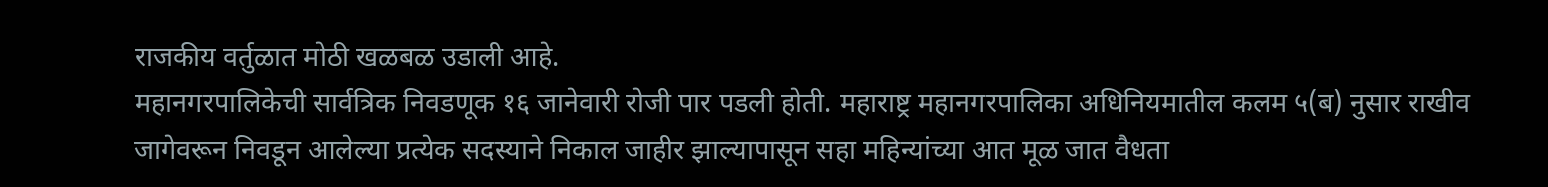राजकीय वर्तुळात मोठी खळबळ उडाली आहे.
महानगरपालिकेची सार्वत्रिक निवडणूक १६ जानेवारी रोजी पार पडली होती. महाराष्ट्र महानगरपालिका अधिनियमातील कलम ५(ब) नुसार राखीव जागेवरून निवडून आलेल्या प्रत्येक सदस्याने निकाल जाहीर झाल्यापासून सहा महिन्यांच्या आत मूळ जात वैधता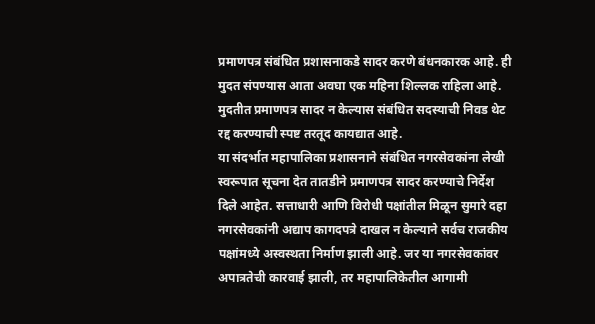प्रमाणपत्र संबंधित प्रशासनाकडे सादर करणे बंधनकारक आहे. ही मुदत संपण्यास आता अवघा एक महिना शिल्लक राहिला आहे. मुदतीत प्रमाणपत्र सादर न केल्यास संबंधित सदस्याची निवड थेट रद्द करण्याची स्पष्ट तरतूद कायद्यात आहे.
या संदर्भात महापालिका प्रशासनाने संबंधित नगरसेवकांना लेखी स्वरूपात सूचना देत तातडीने प्रमाणपत्र सादर करण्याचे निर्देश दिले आहेत. सत्ताधारी आणि विरोधी पक्षांतील मिळून सुमारे दहा नगरसेवकांनी अद्याप कागदपत्रे दाखल न केल्याने सर्वच राजकीय पक्षांमध्ये अस्वस्थता निर्माण झाली आहे. जर या नगरसेवकांवर अपात्रतेची कारवाई झाली, तर महापालिकेतील आगामी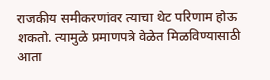राजकीय समीकरणांवर त्याचा थेट परिणाम होऊ शकतो. त्यामुळे प्रमाणपत्रे वेळेत मिळविण्यासाठी आता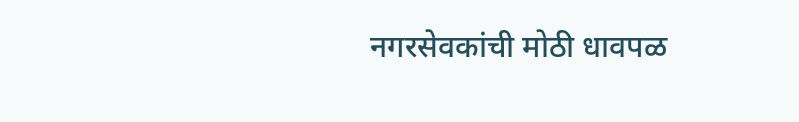नगरसेवकांची मोठी धावपळ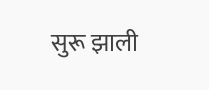सुरू झाली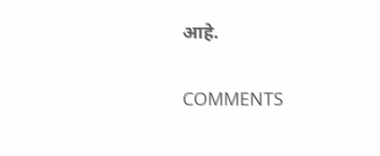आहे.

COMMENTS